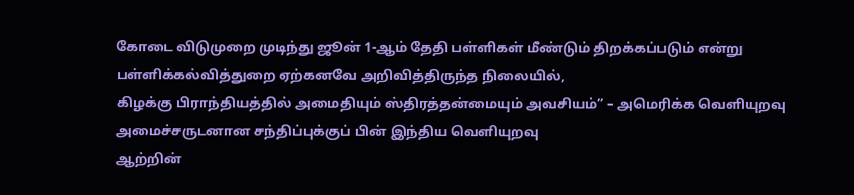கோடை விடுமுறை முடிந்து ஜூன் 1-ஆம் தேதி பள்ளிகள் மீண்டும் திறக்கப்படும் என்று பள்ளிக்கல்வித்துறை ஏற்கனவே அறிவித்திருந்த நிலையில்,
கிழக்கு பிராந்தியத்தில் அமைதியும் ஸ்திரத்தன்மையும் அவசியம்” – அமெரிக்க வெளியுறவு அமைச்சருடனான சந்திப்புக்குப் பின் இந்திய வெளியுறவு
ஆற்றின்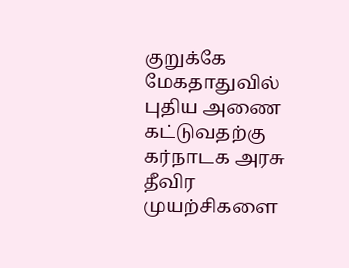குறுக்கே மேகதாதுவில் புதிய அணை கட்டுவதற்கு கர்நாடக அரசு தீவிர முயற்சிகளை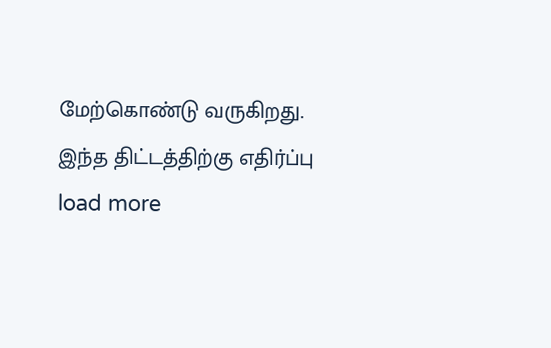மேற்கொண்டு வருகிறது. இந்த திட்டத்திற்கு எதிர்ப்பு
load more